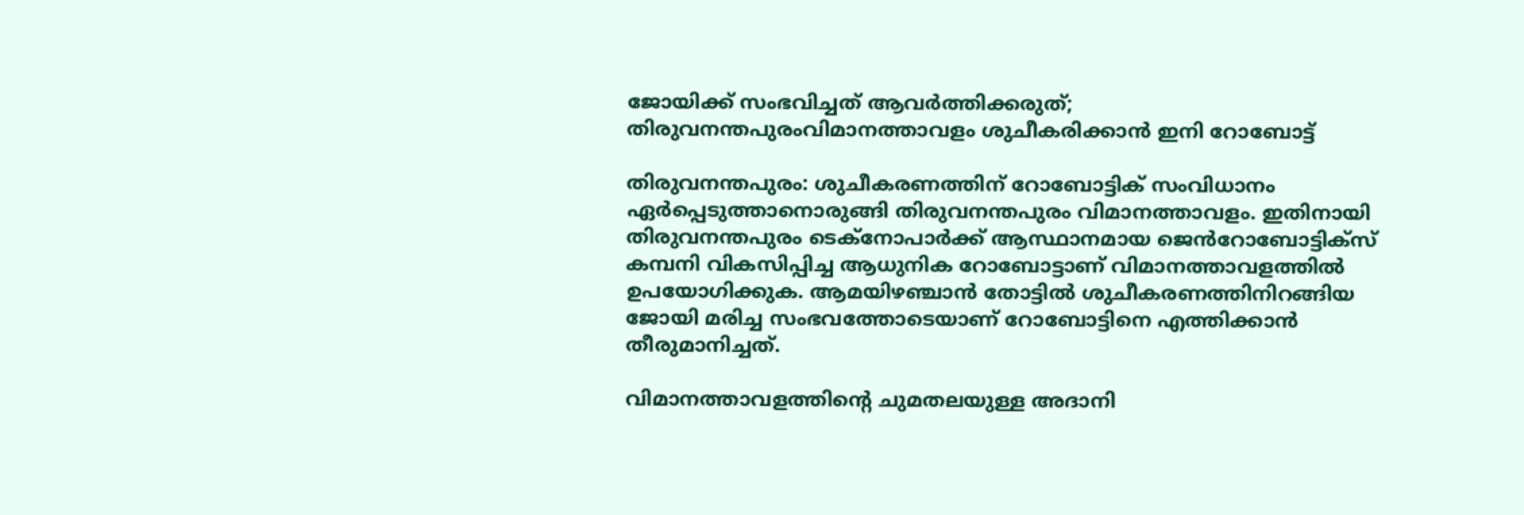ജോയിക്ക് സംഭവിച്ചത് ആവർത്തിക്കരുത്; തിരുവനന്തപുരംവിമാനത്താവളം ശുചീകരിക്കാൻ ഇനി റോബോട്ട്

തിരുവനന്തപുരം: ശുചീകരണത്തിന് റോബോട്ടിക് സംവിധാനം ഏര്‍പ്പെടുത്താനൊരുങ്ങി തിരുവനന്തപുരം വിമാനത്താവളം. ഇതിനായി തിരുവനന്തപുരം ടെക്‌നോപാര്‍ക്ക് ആസ്ഥാനമായ ജെൻറോബോട്ടിക്‌സ് കമ്പനി വികസിപ്പിച്ച ആധുനിക റോബോട്ടാണ് വിമാനത്താവളത്തില്‍ ഉപയോഗിക്കുക. ആമയിഴഞ്ചാന്‍ തോട്ടില്‍ ശുചീകരണത്തിനിറങ്ങിയ ജോയി മരിച്ച സംഭവത്തോടെയാണ് റോബോട്ടിനെ എത്തിക്കാൻ തീരുമാനിച്ചത്.

വിമാനത്താവളത്തിന്റെ ചുമതലയുള്ള അദാനി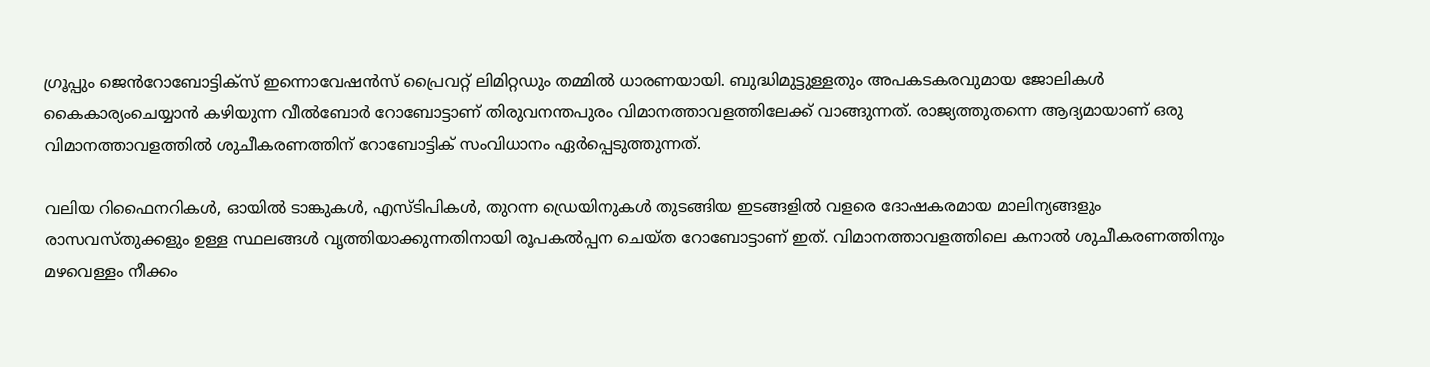ഗ്രൂപ്പും ജെൻറോബോട്ടിക്‌സ് ഇന്നൊവേഷന്‍സ് പ്രൈവറ്റ് ലിമിറ്റഡും തമ്മില്‍ ധാരണയായി. ബുദ്ധിമുട്ടുള്ളതും അപകടകരവുമായ ജോലികള്‍ കൈകാര്യംചെയ്യാന്‍ കഴിയുന്ന വീല്‍ബോര്‍ റോബോട്ടാണ് തിരുവനന്തപുരം വിമാനത്താവളത്തിലേക്ക് വാങ്ങുന്നത്. രാജ്യത്തുതന്നെ ആദ്യമായാണ് ഒരു വിമാനത്താവളത്തില്‍ ശുചീകരണത്തിന് റോബോട്ടിക് സംവിധാനം ഏര്‍പ്പെടുത്തുന്നത്.

വലിയ റിഫൈനറികള്‍, ഓയില്‍ ടാങ്കുകള്‍, എസ്ടിപികള്‍, തുറന്ന ഡ്രെയിനുകള്‍ തുടങ്ങിയ ഇടങ്ങളില്‍ വളരെ ദോഷകരമായ മാലിന്യങ്ങളും രാസവസ്തുക്കളും ഉള്ള സ്ഥലങ്ങള്‍ വൃത്തിയാക്കുന്നതിനായി രൂപകല്‍പ്പന ചെയ്ത റോബോട്ടാണ് ഇത്. വിമാനത്താവളത്തിലെ കനാല്‍ ശുചീകരണത്തിനും മഴവെള്ളം നീക്കം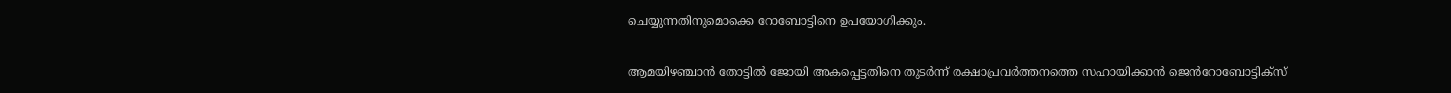ചെയ്യുന്നതിനുമൊക്കെ റോബോട്ടിനെ ഉപയോഗിക്കും.

ആമയിഴഞ്ചാന്‍ തോട്ടില്‍ ജോയി അകപ്പെട്ടതിനെ തുടര്‍ന്ന് രക്ഷാപ്രവര്‍ത്തനത്തെ സഹായിക്കാന്‍ ജെൻറോബോട്ടിക്‌സ്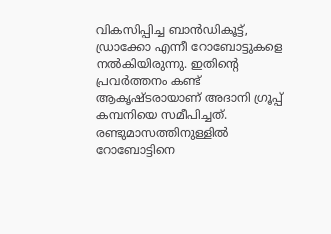വികസിപ്പിച്ച ബാന്‍ഡികൂട്ട്, ഡ്രാക്കോ എന്നീ റോബോട്ടുകളെ നല്‍കിയിരുന്നു. ഇതിന്റെ പ്രവര്‍ത്തനം കണ്ട് ആകൃഷ്ടരായാണ് അദാനി ഗ്രൂപ്പ് കമ്പനിയെ സമീപിച്ചത്. രണ്ടുമാസത്തിനുള്ളില്‍ റോബോട്ടിനെ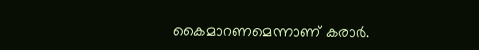കൈമാറണമെന്നാണ് കരാര്‍.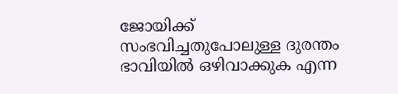ജോയിക്ക് സംഭവിച്ചതുപോലുള്ള ദുരന്തം ഭാവിയില്‍ ഒഴിവാക്കുക എന്ന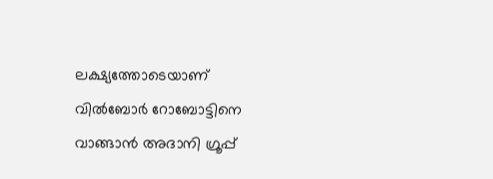ലക്ഷ്യത്തോടെയാണ് വില്‍ബോര്‍ റോബോട്ടിനെ വാങ്ങാന്‍ അദാനി ഗ്രൂപ്പ്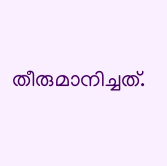തീരുമാനിച്ചത്.